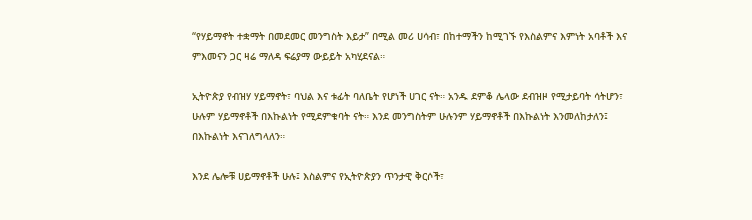“የሃይማኖት ተቋማት በመደመር መንግስት እይታ” በሚል መሪ ሀሳብ፣ በከተማችን ከሚገኙ የእስልምና እምነት አባቶች እና ምእመናን ጋር ዛሬ ማለዳ ፍሬያማ ውይይት አካሂደናል።

ኢትዮጵያ የብዝሃ ሃይማኖት፣ ባህል እና ቱፊት ባለቤት የሆነች ሀገር ናት። አንዱ ደምቆ ሌላው ደብዝዞ የሚታይባት ሳትሆን፣ ሁሉም ሃይማኖቶች በእኩልነት የሚደምቁባት ናት። እንደ መንግስትም ሁሉንም ሃይማኖቶች በእኩልነት እንመለከታለን፤ በእኩልነት እናገለግላለን።

እንደ ሌሎቹ ሀይማኖቶች ሁሉ፤ እስልምና የኢትዮጵያን ጥንታዊ ቅርሶች፣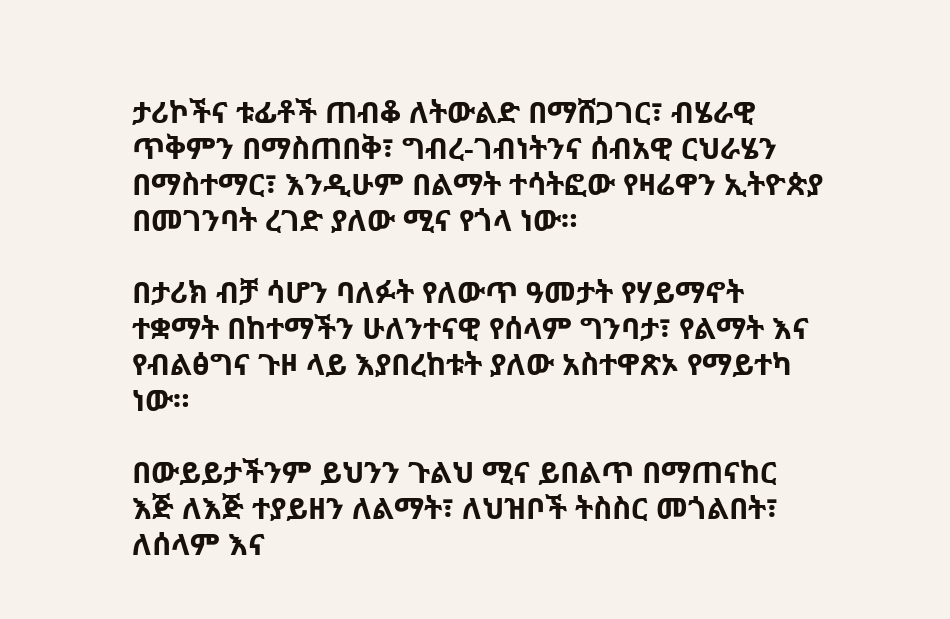ታሪኮችና ቱፊቶች ጠብቆ ለትውልድ በማሸጋገር፣ ብሄራዊ ጥቅምን በማስጠበቅ፣ ግብረ-ገብነትንና ሰብአዊ ርህራሄን በማስተማር፣ እንዲሁም በልማት ተሳትፎው የዛሬዋን ኢትዮጵያ በመገንባት ረገድ ያለው ሚና የጎላ ነው።

በታሪክ ብቻ ሳሆን ባለፉት የለውጥ ዓመታት የሃይማኖት ተቋማት በከተማችን ሁለንተናዊ የሰላም ግንባታ፣ የልማት እና የብልፅግና ጉዞ ላይ እያበረከቱት ያለው አስተዋጽኦ የማይተካ ነው።

በውይይታችንም ይህንን ጉልህ ሚና ይበልጥ በማጠናከር እጅ ለእጅ ተያይዘን ለልማት፣ ለህዝቦች ትስስር መጎልበት፣ ለሰላም እና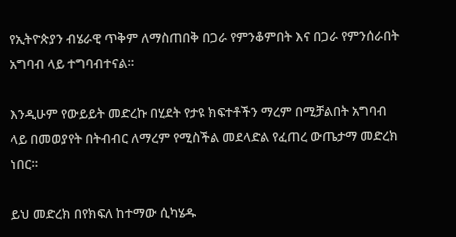የኢትዮጵያን ብሄራዊ ጥቅም ለማስጠበቅ በጋራ የምንቆምበት እና በጋራ የምንሰራበት አግባብ ላይ ተግባብተናል።

እንዲሁም የውይይት መድረኩ በሂደት የታዩ ክፍተቶችን ማረም በሚቻልበት አግባብ ላይ በመወያየት በትብብር ለማረም የሚስችል መደላድል የፈጠረ ውጤታማ መድረክ ነበር።

ይህ መድረክ በየክፍለ ከተማው ሲካሄዱ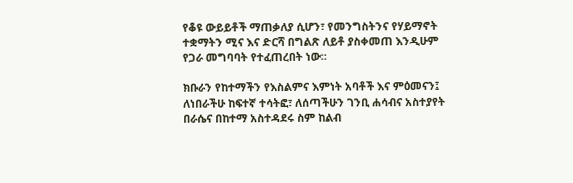የቆዩ ውይይቶች ማጠቃለያ ሲሆን፣ የመንግስትንና የሃይማኖት ተቋማትን ሚና እና ድርሻ በግልጽ ለይቶ ያስቀመጠ እንዲሁም የጋራ መግባባት የተፈጠረበት ነው።

ክቡራን የከተማችን የእስልምና እምነት አባቶች እና ምዕመናን፤ ለነበራችሁ ከፍተኛ ተሳትፎ፣ ለሰጣችሁን ገንቢ ሐሳብና አስተያየት በራሴና በከተማ አስተዳደሩ ስም ከልብ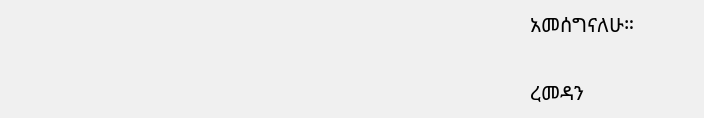አመሰግናለሁ።

ረመዳን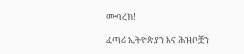ሙባረክ!

ፈጣሪ ኢትዮጵያን እና ሕዝቦቿን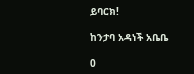ይባርክ!

ከንታባ አዳነች አቤቤ

0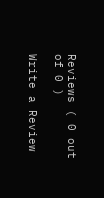Reviews ( 0 out of 0 )

Write a Review